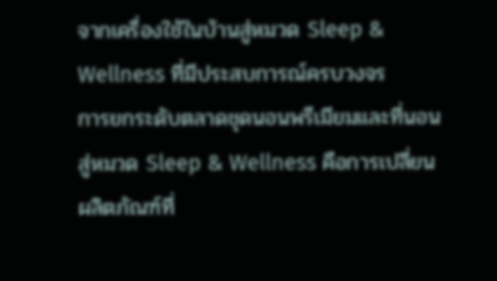จากเครื่องใช้ในบ้านสู่หมวด Sleep & Wellness ที่มีประสบการณ์ครบวงจร
การยกระดับตลาดชุดนอนพรีเมียมและที่นอนสู่หมวด Sleep & Wellness คือการเปลี่ยนผลิตภัณฑ์ที่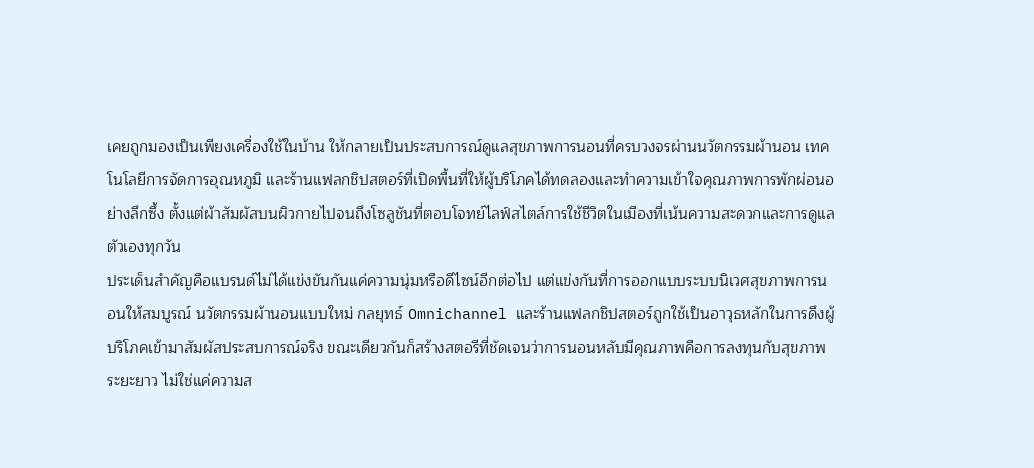เคยถูกมองเป็นเพียงเครื่องใช้ในบ้าน ให้กลายเป็นประสบการณ์ดูแลสุขภาพการนอนที่ครบวงจรผ่านนวัตกรรมผ้านอน เทคโนโลยีการจัดการอุณหภูมิ และร้านแฟลกชิปสตอร์ที่เปิดพื้นที่ให้ผู้บริโภคได้ทดลองและทำความเข้าใจคุณภาพการพักผ่อนอย่างลึกซึ้ง ตั้งแต่ผ้าสัมผัสบนผิวกายไปจนถึงโซลูชันที่ตอบโจทย์ไลฟ์สไตล์การใช้ชีวิตในเมืองที่เน้นความสะดวกและการดูแลตัวเองทุกวัน
ประเด็นสำคัญคือแบรนด์ไม่ได้แข่งขันกันแค่ความนุ่มหรือดีไซน์อีกต่อไป แต่แข่งกันที่การออกแบบระบบนิเวศสุขภาพการนอนให้สมบูรณ์ นวัตกรรมผ้านอนแบบใหม่ กลยุทธ์ Omnichannel และร้านแฟลกชิปสตอร์ถูกใช้เป็นอาวุธหลักในการดึงผู้บริโภคเข้ามาสัมผัสประสบการณ์จริง ขณะเดียวกันก็สร้างสตอรีที่ชัดเจนว่าการนอนหลับมีคุณภาพคือการลงทุนกับสุขภาพระยะยาว ไม่ใช่แค่ความส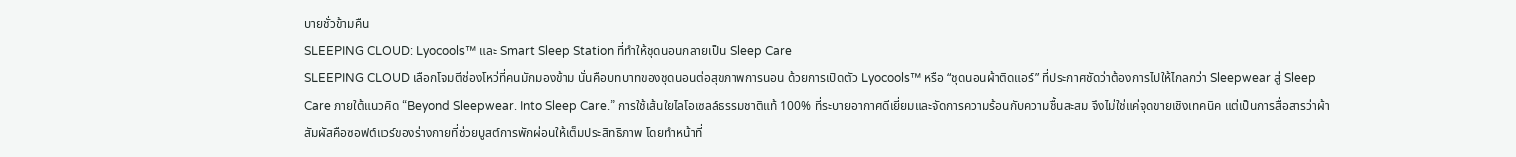บายชั่วข้ามคืน
SLEEPING CLOUD: Lyocools™ และ Smart Sleep Station ที่ทำให้ชุดนอนกลายเป็น Sleep Care
SLEEPING CLOUD เลือกโจมตีช่องโหว่ที่คนมักมองข้าม นั่นคือบทบาทของชุดนอนต่อสุขภาพการนอน ด้วยการเปิดตัว Lyocools™ หรือ “ชุดนอนผ้าติดแอร์” ที่ประกาศชัดว่าต้องการไปให้ไกลกว่า Sleepwear สู่ Sleep Care ภายใต้แนวคิด “Beyond Sleepwear. Into Sleep Care.” การใช้เส้นใยไลโอเซลล์ธรรมชาติแท้ 100% ที่ระบายอากาศดีเยี่ยมและจัดการความร้อนกับความชื้นสะสม จึงไม่ใช่แค่จุดขายเชิงเทคนิค แต่เป็นการสื่อสารว่าผ้าสัมผัสคือซอฟต์แวร์ของร่างกายที่ช่วยบูสต์การพักผ่อนให้เต็มประสิทธิภาพ โดยทำหน้าที่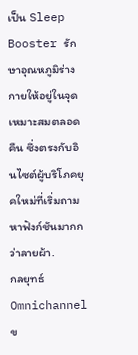เป็น Sleep Booster รักษาอุณหภูมิร่างกายให้อยู่ในจุดเหมาะสมตลอดคืน ซึ่งตรงกับอินไซต์ผู้บริโภคยุคใหม่ที่เริ่มถามหาฟังก์ชันมากกว่าลายผ้า.
กลยุทธ์ Omnichannel ข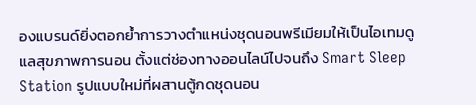องแบรนด์ยิ่งตอกย้ำการวางตำแหน่งชุดนอนพรีเมียมให้เป็นไอเทมดูแลสุขภาพการนอน ตั้งแต่ช่องทางออนไลน์ไปจนถึง Smart Sleep Station รูปแบบใหม่ที่ผสานตู้กดชุดนอน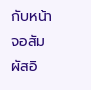กับหน้าจอสัมผัสอิ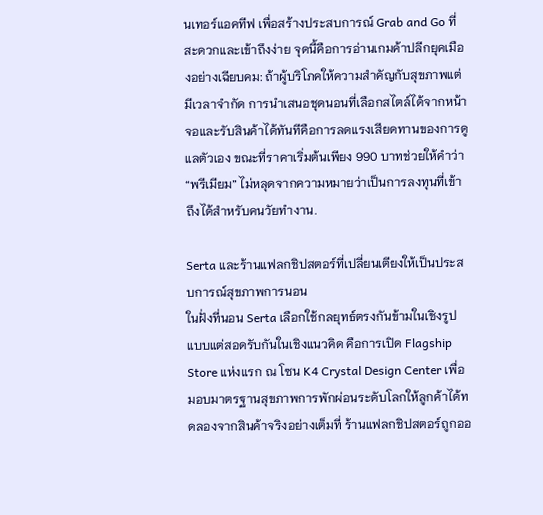นเทอร์แอคทีฟ เพื่อสร้างประสบการณ์ Grab and Go ที่สะดวกและเข้าถึงง่าย จุดนี้คือการอ่านเกมค้าปลีกยุคเมืองอย่างเฉียบคม: ถ้าผู้บริโภคให้ความสำคัญกับสุขภาพแต่มีเวลาจำกัด การนำเสนอชุดนอนที่เลือกสไตล์ได้จากหน้าจอและรับสินค้าได้ทันทีคือการลดแรงเสียดทานของการดูแลตัวเอง ขณะที่ราคาเริ่มต้นเพียง 990 บาทช่วยให้คำว่า “พรีเมียม” ไม่หลุดจากความหมายว่าเป็นการลงทุนที่เข้าถึงได้สำหรับคนวัยทำงาน.

Serta และร้านแฟลกชิปสตอร์ที่เปลี่ยนเตียงให้เป็นประสบการณ์สุขภาพการนอน
ในฝั่งที่นอน Serta เลือกใช้กลยุทธ์ตรงกันข้ามในเชิงรูปแบบแต่สอดรับกันในเชิงแนวคิด คือการเปิด Flagship Store แห่งแรก ณ โซน K4 Crystal Design Center เพื่อมอบมาตรฐานสุขภาพการพักผ่อนระดับโลกให้ลูกค้าได้ทดลองจากสินค้าจริงอย่างเต็มที่ ร้านแฟลกชิปสตอร์ถูกออ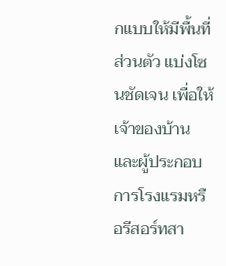กแบบให้มีพื้นที่ส่วนตัว แบ่งโซนชัดเจน เพื่อให้เจ้าของบ้านและผู้ประกอบการโรงแรมหรือรีสอร์ทสา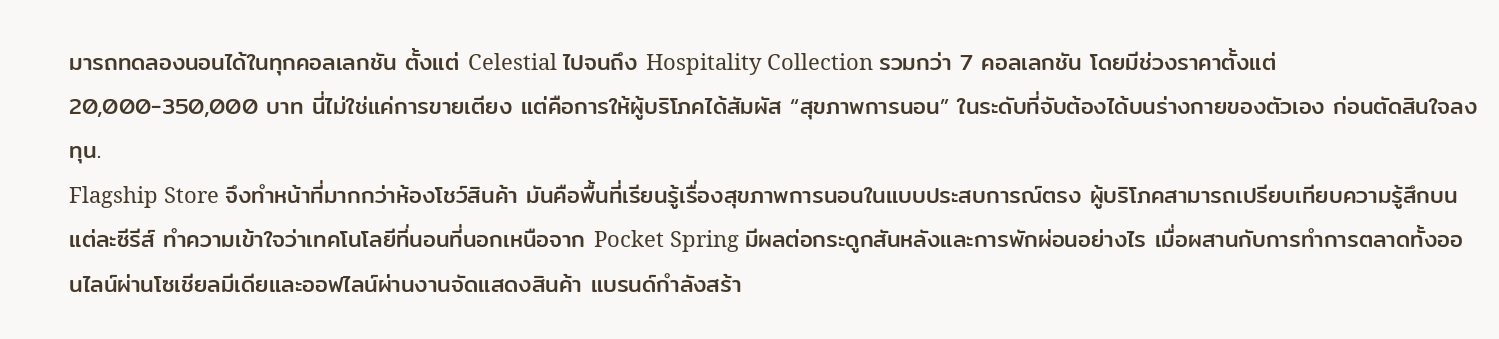มารถทดลองนอนได้ในทุกคอลเลกชัน ตั้งแต่ Celestial ไปจนถึง Hospitality Collection รวมกว่า 7 คอลเลกชัน โดยมีช่วงราคาตั้งแต่ 20,000-350,000 บาท นี่ไม่ใช่แค่การขายเตียง แต่คือการให้ผู้บริโภคได้สัมผัส “สุขภาพการนอน” ในระดับที่จับต้องได้บนร่างกายของตัวเอง ก่อนตัดสินใจลงทุน.
Flagship Store จึงทำหน้าที่มากกว่าห้องโชว์สินค้า มันคือพื้นที่เรียนรู้เรื่องสุขภาพการนอนในแบบประสบการณ์ตรง ผู้บริโภคสามารถเปรียบเทียบความรู้สึกบนแต่ละซีรีส์ ทำความเข้าใจว่าเทคโนโลยีที่นอนที่นอกเหนือจาก Pocket Spring มีผลต่อกระดูกสันหลังและการพักผ่อนอย่างไร เมื่อผสานกับการทำการตลาดทั้งออนไลน์ผ่านโซเชียลมีเดียและออฟไลน์ผ่านงานจัดแสดงสินค้า แบรนด์กำลังสร้า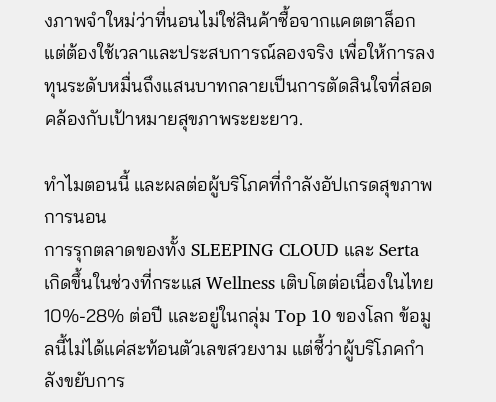งภาพจำใหม่ว่าที่นอนไม่ใช่สินค้าซื้อจากแคตตาล็อก แต่ต้องใช้เวลาและประสบการณ์ลองจริง เพื่อให้การลงทุนระดับหมื่นถึงแสนบาทกลายเป็นการตัดสินใจที่สอดคล้องกับเป้าหมายสุขภาพระยะยาว.

ทำไมตอนนี้ และผลต่อผู้บริโภคที่กำลังอัปเกรดสุขภาพการนอน
การรุกตลาดของทั้ง SLEEPING CLOUD และ Serta เกิดขึ้นในช่วงที่กระแส Wellness เติบโตต่อเนื่องในไทย 10%-28% ต่อปี และอยู่ในกลุ่ม Top 10 ของโลก ข้อมูลนี้ไม่ได้แค่สะท้อนตัวเลขสวยงาม แต่ชี้ว่าผู้บริโภคกำลังขยับการ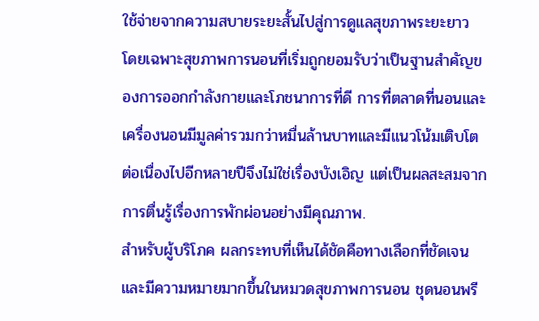ใช้จ่ายจากความสบายระยะสั้นไปสู่การดูแลสุขภาพระยะยาว โดยเฉพาะสุขภาพการนอนที่เริ่มถูกยอมรับว่าเป็นฐานสำคัญของการออกกำลังกายและโภชนาการที่ดี การที่ตลาดที่นอนและเครื่องนอนมีมูลค่ารวมกว่าหมื่นล้านบาทและมีแนวโน้มเติบโตต่อเนื่องไปอีกหลายปีจึงไม่ใช่เรื่องบังเอิญ แต่เป็นผลสะสมจากการตื่นรู้เรื่องการพักผ่อนอย่างมีคุณภาพ.
สำหรับผู้บริโภค ผลกระทบที่เห็นได้ชัดคือทางเลือกที่ชัดเจนและมีความหมายมากขึ้นในหมวดสุขภาพการนอน ชุดนอนพรี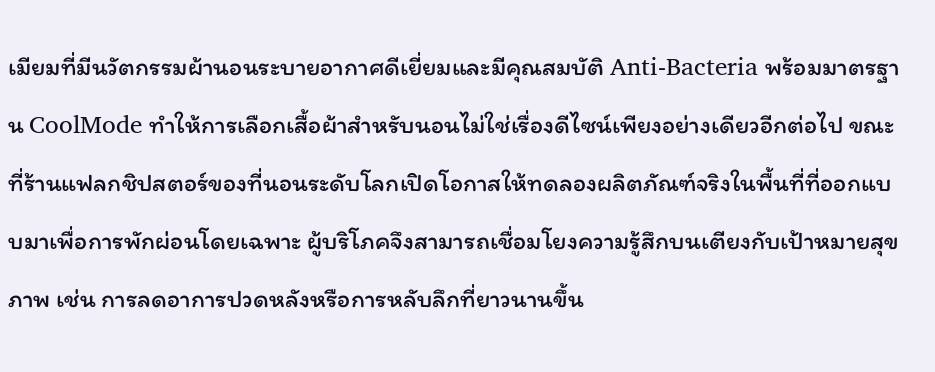เมียมที่มีนวัตกรรมผ้านอนระบายอากาศดีเยี่ยมและมีคุณสมบัติ Anti-Bacteria พร้อมมาตรฐาน CoolMode ทำให้การเลือกเสื้อผ้าสำหรับนอนไม่ใช่เรื่องดีไซน์เพียงอย่างเดียวอีกต่อไป ขณะที่ร้านแฟลกชิปสตอร์ของที่นอนระดับโลกเปิดโอกาสให้ทดลองผลิตภัณฑ์จริงในพื้นที่ที่ออกแบบมาเพื่อการพักผ่อนโดยเฉพาะ ผู้บริโภคจึงสามารถเชื่อมโยงความรู้สึกบนเตียงกับเป้าหมายสุขภาพ เช่น การลดอาการปวดหลังหรือการหลับลึกที่ยาวนานขึ้น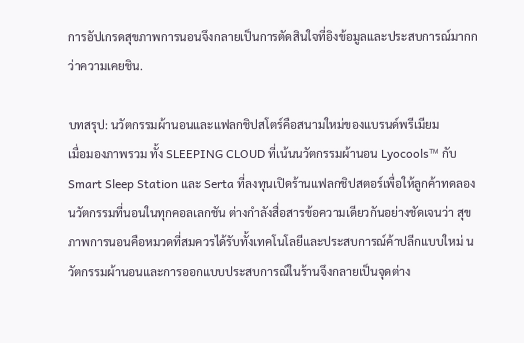การอัปเกรดสุขภาพการนอนจึงกลายเป็นการตัดสินใจที่อิงข้อมูลและประสบการณ์มากกว่าความเคยชิน.

บทสรุป: นวัตกรรมผ้านอนและแฟลกชิปสโตร์คือสนามใหม่ของแบรนด์พรีเมียม
เมื่อมองภาพรวม ทั้ง SLEEPING CLOUD ที่เน้นนวัตกรรมผ้านอน Lyocools™ กับ Smart Sleep Station และ Serta ที่ลงทุนเปิดร้านแฟลกชิปสตอร์เพื่อให้ลูกค้าทดลองนวัตกรรมที่นอนในทุกคอลเลกชัน ต่างกำลังสื่อสารข้อความเดียวกันอย่างชัดเจนว่า สุขภาพการนอนคือหมวดที่สมควรได้รับทั้งเทคโนโลยีและประสบการณ์ค้าปลีกแบบใหม่ นวัตกรรมผ้านอนและการออกแบบประสบการณ์ในร้านจึงกลายเป็นจุดต่าง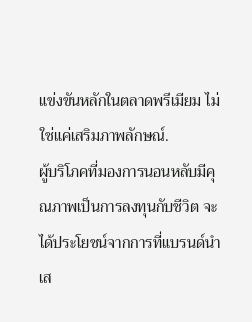แข่งขันหลักในตลาดพรีเมียม ไม่ใช่แค่เสริมภาพลักษณ์.
ผู้บริโภคที่มองการนอนหลับมีคุณภาพเป็นการลงทุนกับชีวิต จะได้ประโยชน์จากการที่แบรนด์นำเส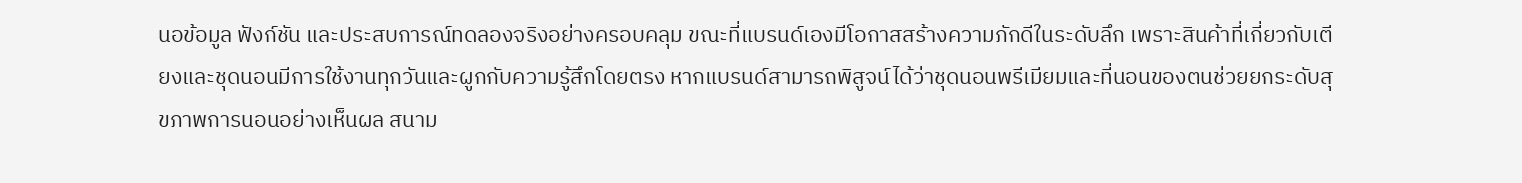นอข้อมูล ฟังก์ชัน และประสบการณ์ทดลองจริงอย่างครอบคลุม ขณะที่แบรนด์เองมีโอกาสสร้างความภักดีในระดับลึก เพราะสินค้าที่เกี่ยวกับเตียงและชุดนอนมีการใช้งานทุกวันและผูกกับความรู้สึกโดยตรง หากแบรนด์สามารถพิสูจน์ได้ว่าชุดนอนพรีเมียมและที่นอนของตนช่วยยกระดับสุขภาพการนอนอย่างเห็นผล สนาม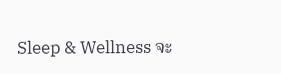Sleep & Wellness จะ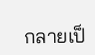กลายเป็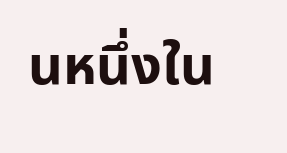นหนึ่งใน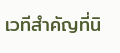เวทีสำคัญที่นิ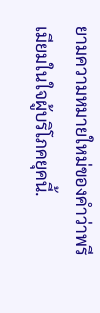ยามความหมายใหม่ของคำว่าพรีเมียมในใจผู้บริโภคยุคนี้.